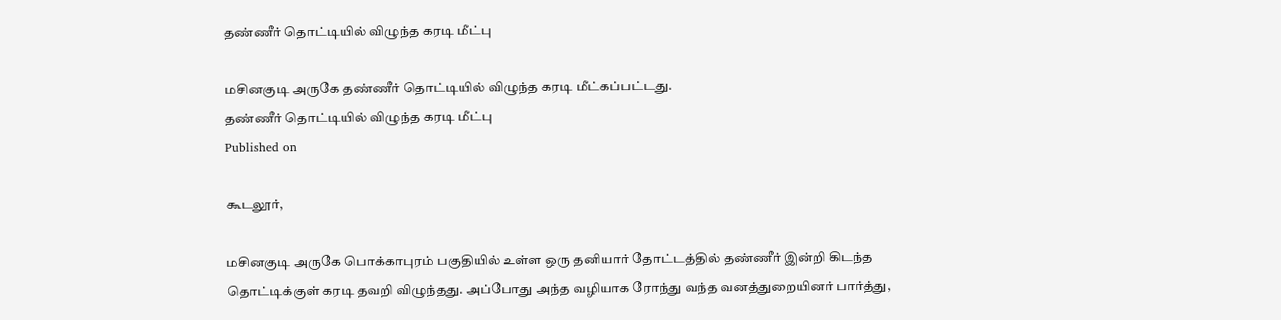தண்ணீர் தொட்டியில் விழுந்த கரடி மீட்பு

மசினகுடி அருகே தண்ணீர் தொட்டியில் விழுந்த கரடி மீட்கப்பட்டது.
தண்ணீர் தொட்டியில் விழுந்த கரடி மீட்பு
Published on

கூடலூர்,

மசினகுடி அருகே பொக்காபுரம் பகுதியில் உள்ள ஒரு தனியார் தோட்டத்தில் தண்ணீர் இன்றி கிடந்த தொட்டிக்குள் கரடி தவறி விழுந்தது. அப்போது அந்த வழியாக ரோந்து வந்த வனத்துறையினர் பார்த்து,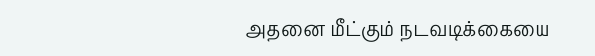அதனை மீட்கும் நடவடிக்கையை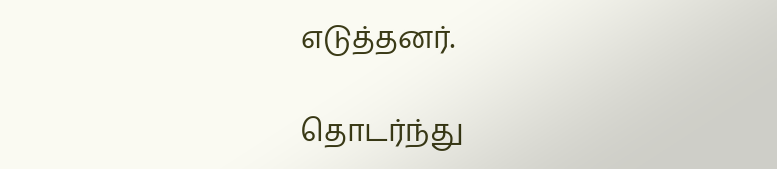எடுத்தனர்.

தொடர்ந்து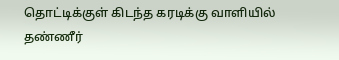தொட்டிக்குள் கிடந்த கரடிக்கு வாளியில் தண்ணீர்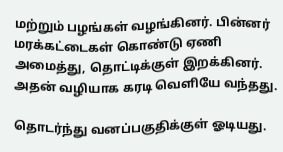மற்றும் பழங்கள் வழங்கினர். பின்னர் மரக்கட்டைகள் கொண்டு ஏணி அமைத்து, தொட்டிக்குள் இறக்கினர். அதன் வழியாக கரடி வெளியே வந்தது.

தொடர்ந்து வனப்பகுதிக்குள் ஓடியது.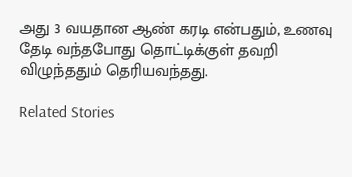அது 3 வயதான ஆண் கரடி என்பதும், உணவு தேடி வந்தபோது தொட்டிக்குள் தவறி விழுந்ததும் தெரியவந்தது.

Related Stories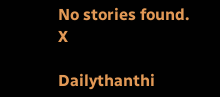No stories found.
X

Dailythanthi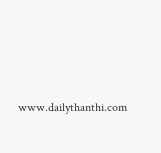www.dailythanthi.com